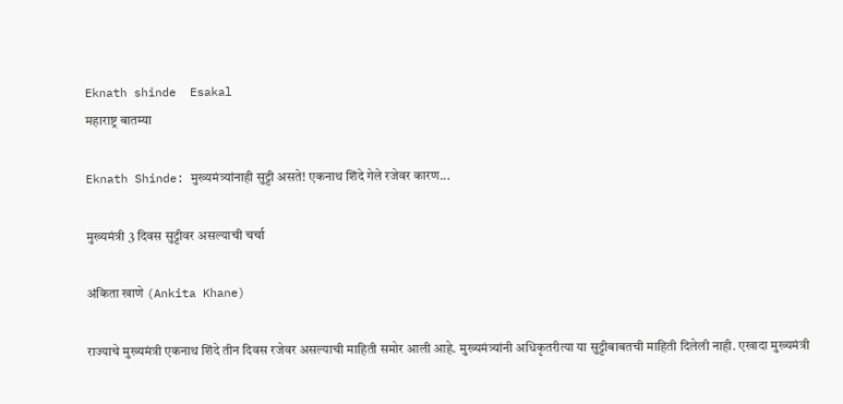Eknath shinde  Esakal
महाराष्ट्र बातम्या

Eknath Shinde: मुख्यमंत्र्यांनाही सुट्टी असते! एकनाथ शिंदे गेले रजेवर कारण...

मुख्यमंत्री 3 दिवस सुट्टीवर असल्याची चर्चा

अंकिता खाणे (Ankita Khane)

राज्याचे मुख्यमंत्री एकनाथ शिंदे तीन दिवस रजेवर असल्याची माहिती समोर आली आहे. मुख्यमंत्र्यांनी अधिकृतरीत्या या सुट्टीबाबतची माहिती दिलेली नाही. एखादा मुख्यमंत्री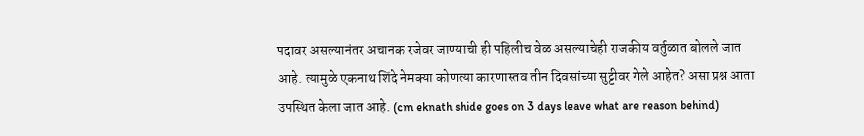पदावर असल्यानंतर अचानक रजेवर जाण्याची ही पहिलीच वेळ असल्याचेही राजकीय वर्तुळात बोलले जात आहे. त्यामुळे एकनाथ शिंदे नेमक्या कोणत्या कारणास्तव तीन दिवसांच्या सुट्टीवर गेले आहेत? असा प्रश्न आता उपस्थित केला जात आहे. (cm eknath shide goes on 3 days leave what are reason behind)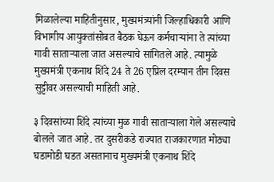मिळालेल्या माहितीनुसार, मुख्यमंत्र्यांनी जिल्हाधिकारी आणि विभागीय आयुक्तांसोबत बैठक घेऊन कर्मचार्‍यांना ते त्यांच्या गावी साताऱ्याला जात असल्याचे सांगितले आहे. त्यामुळे मुख्यमंत्री एकनाथ शिंदे 24 ते 26 एप्रिल दरम्यान तीन दिवस सुट्टीवर असल्याची माहिती आहे.

३ दिवसांच्या शिंदे त्यांच्या मुळ गावी साताऱ्याला गेले असल्याचे बोलले जात आहे. तर दुसरीकडे राज्यात राजकारणात मोठ्या घडामोडी घडत असतानाच मुख्यमंत्री एकनाथ शिंदे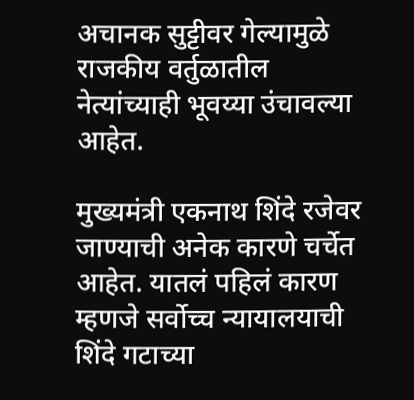अचानक सुट्टीवर गेल्यामुळे राजकीय वर्तुळातील नेत्यांच्याही भूवय्या उंचावल्या आहेत.

मुख्यमंत्री एकनाथ शिंदे रजेवर जाण्याची अनेक कारणे चर्चेत आहेत. यातलं पहिलं कारण म्हणजे सर्वोच्च न्यायालयाची शिंदे गटाच्या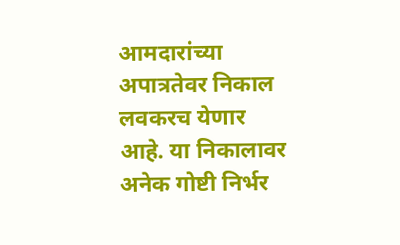आमदारांच्या अपात्रतेवर निकाल लवकरच येणार आहे. या निकालावर अनेक गोष्टी निर्भर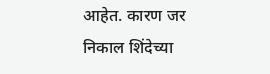आहेत. कारण जर निकाल शिंदेच्या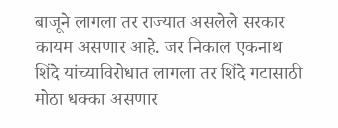बाजूने लागला तर राज्यात असलेले सरकार कायम असणार आहे. जर निकाल एकनाथ शिंदे यांच्याविरोधात लागला तर शिंदे गटासाठी मोठा धक्का असणार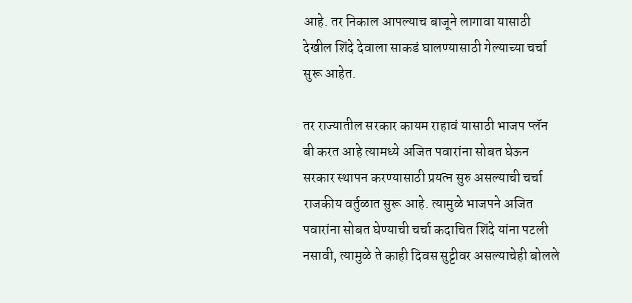आहे. तर निकाल आपल्याच बाजूने लागावा यासाठी देखील शिंदे देवाला साकडं घालण्यासाठी गेल्याच्या चर्चा सुरू आहेत.

तर राज्यातील सरकार कायम राहावं यासाठी भाजप प्लॅन बी करत आहे त्यामध्ये अजित पवारांना सोबत घेऊन सरकार स्थापन करण्यासाठी प्रयत्न सुरु असल्याची चर्चा राजकीय वर्तुळात सुरू आहे. त्यामुळे भाजपने अजित पवारांना सोबत घेण्याची चर्चा कदाचित शिंदे यांना पटली नसावी, त्यामुळे ते काही दिवस सुट्टीवर असल्याचेही बोलले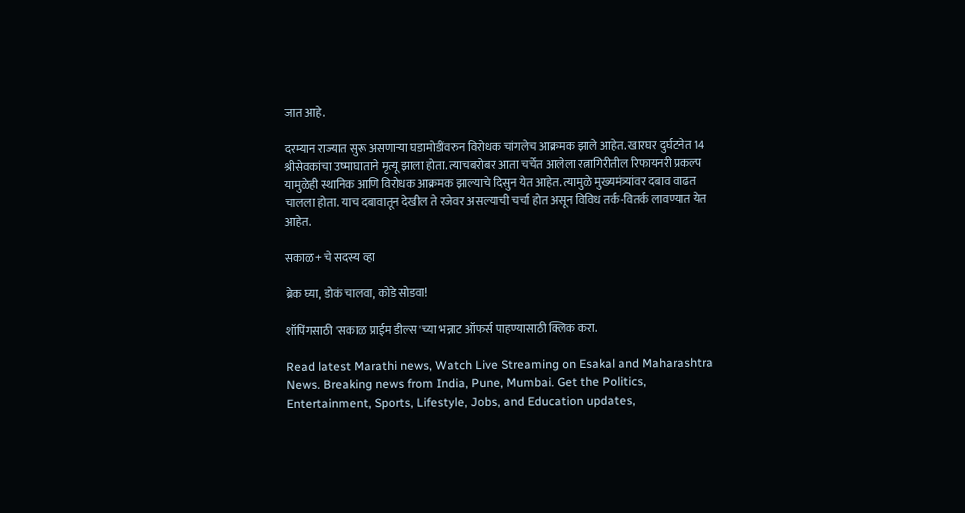जात आहे.

दरम्यान राज्यात सुरू असणाऱ्या घडामोडींवरुन विरोधक चांगलेच आक्रमक झाले आहेत. खारघर दुर्घटनेत 14 श्रीसेवकांचा उष्माघाताने मृत्यू झाला होता. त्याचबरोबर आता चर्चेत आलेला रत्नागिरीतील रिफायनरी प्रकल्प यामुळेही स्थानिक आणि विरोधक आक्रमक झाल्याचे दिसुन येत आहेत. त्यामुळे मुख्यमंत्र्यांवर दबाव वाढत चालला होता. याच दबावातून देखील ते रजेवर असल्याची चर्चा होत असून विविध तर्क-वितर्क लावण्यात येत आहेत.

सकाळ+ चे सदस्य व्हा

ब्रेक घ्या, डोकं चालवा, कोडे सोडवा!

शॉपिंगसाठी 'सकाळ प्राईम डील्स'च्या भन्नाट ऑफर्स पाहण्यासाठी क्लिक करा.

Read latest Marathi news, Watch Live Streaming on Esakal and Maharashtra News. Breaking news from India, Pune, Mumbai. Get the Politics, Entertainment, Sports, Lifestyle, Jobs, and Education updates,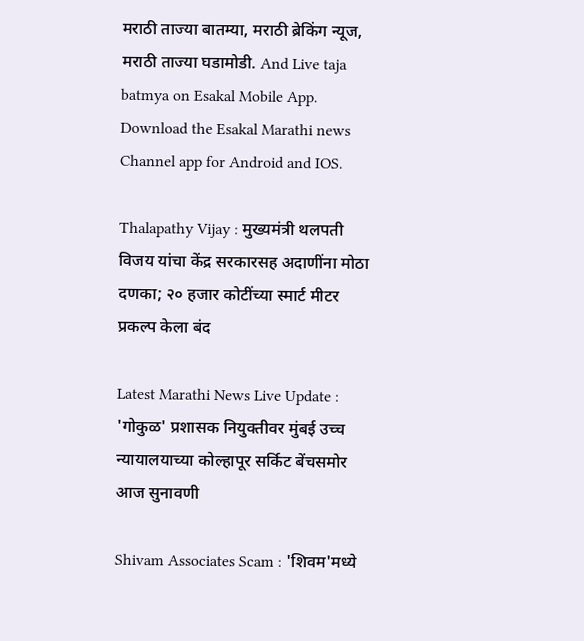मराठी ताज्या बातम्या, मराठी ब्रेकिंग न्यूज, मराठी ताज्या घडामोडी. And Live taja batmya on Esakal Mobile App. Download the Esakal Marathi news Channel app for Android and IOS.

Thalapathy Vijay : मुख्यमंत्री थलपती विजय यांचा केंद्र सरकारसह अदाणींना मोठा दणका; २० हजार कोटींच्या स्मार्ट मीटर प्रकल्प केला बंद

Latest Marathi News Live Update : 'गोकुळ' प्रशासक नियुक्तीवर मुंबई उच्च न्यायालयाच्या कोल्हापूर सर्किट बेंचसमोर आज सुनावणी

Shivam Associates Scam : 'शिवम'मध्ये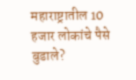महाराष्ट्रातील 10 हजार लोकांचे पैसे बुडाले?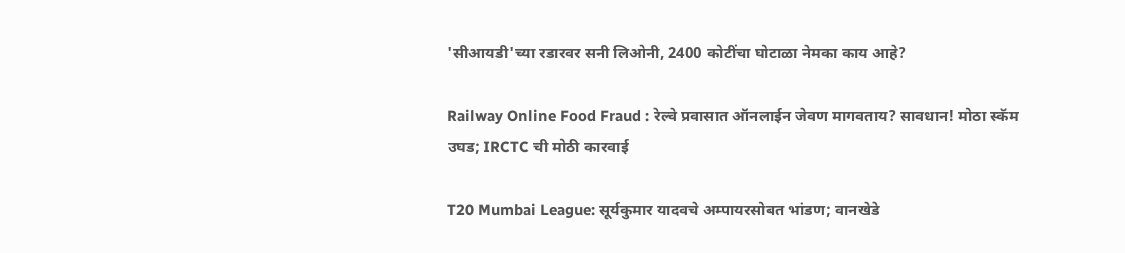'सीआयडी'च्या रडारवर सनी लिओनी, 2400 कोटींचा घोटाळा नेमका काय आहे?

Railway Online Food Fraud : रेल्वे प्रवासात ऑनलाईन जेवण मागवताय? सावधान! मोठा स्कॅम उघड; IRCTC ची मोठी कारवाई

T20 Mumbai League: सूर्यकुमार यादवचे अम्पायरसोबत भांडण; वानखेडे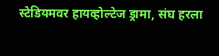स्टेडियमवर हायव्होल्टेज ड्रामा, संघ हरला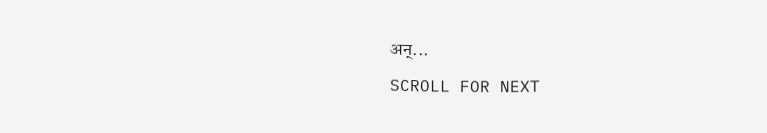अन्...

SCROLL FOR NEXT